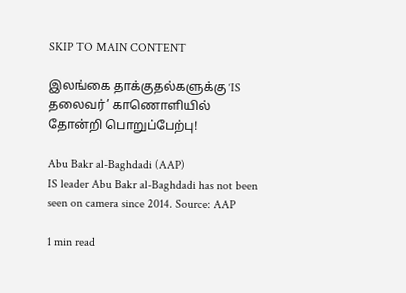SKIP TO MAIN CONTENT

இலங்கை தாக்குதல்களுக்கு ‘IS தலைவர்’ காணொளியில் தோன்றி பொறுப்பேற்பு!

Abu Bakr al-Baghdadi (AAP)
IS leader Abu Bakr al-Baghdadi has not been seen on camera since 2014. Source: AAP

1 min read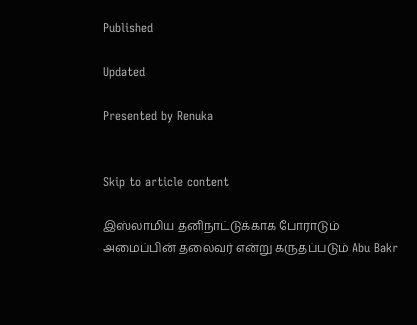Published

Updated

Presented by Renuka


Skip to article content

இஸ்லாமிய தனிநாட்டுக்காக போராடும் அமைப்பின் தலைவர் என்று கருதப்படும் Abu Bakr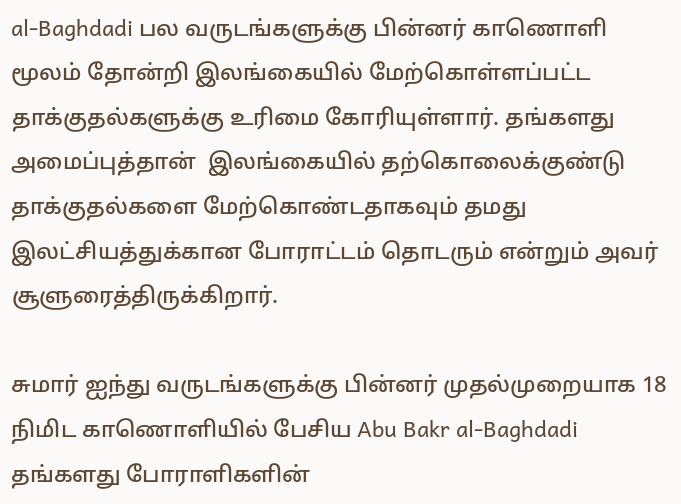al-Baghdadi பல வருடங்களுக்கு பின்னர் காணொளி மூலம் தோன்றி இலங்கையில் மேற்கொள்ளப்பட்ட தாக்குதல்களுக்கு உரிமை கோரியுள்ளார். தங்களது அமைப்புத்தான்  இலங்கையில் தற்கொலைக்குண்டு தாக்குதல்களை மேற்கொண்டதாகவும் தமது இலட்சியத்துக்கான போராட்டம் தொடரும் என்றும் அவர் சூளுரைத்திருக்கிறார்.

சுமார் ஐந்து வருடங்களுக்கு பின்னர் முதல்முறையாக 18 நிமிட காணொளியில் பேசிய Abu Bakr al-Baghdadi தங்களது போராளிகளின்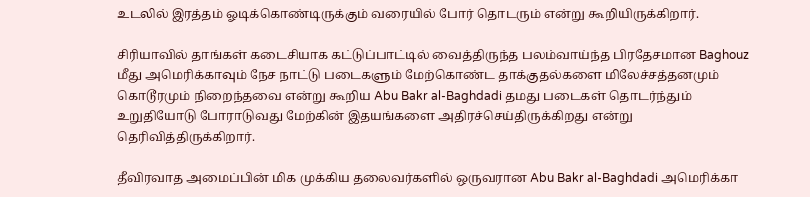உடலில் இரத்தம் ஓடிக்கொண்டிருக்கும் வரையில் போர் தொடரும் என்று கூறியிருக்கிறார்.

சிரியாவில் தாங்கள் கடைசியாக கட்டுப்பாட்டில் வைத்திருந்த பலம்வாய்ந்த பிரதேசமான Baghouz மீது அமெரிக்காவும் நேச நாட்டு படைகளும் மேற்கொண்ட தாக்குதல்களை மிலேச்சத்தனமும் கொடூரமும் நிறைந்தவை என்று கூறிய Abu Bakr al-Baghdadi தமது படைகள் தொடர்ந்தும் உறுதியோடு போராடுவது மேற்கின் இதயங்களை அதிரச்செய்திருக்கிறது என்று தெரிவித்திருக்கிறார்.

தீவிரவாத அமைப்பின் மிக முக்கிய தலைவர்களில் ஒருவரான Abu Bakr al-Baghdadi அமெரிக்கா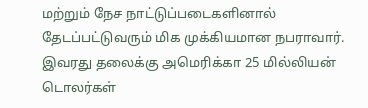மற்றும் நேச நாட்டுப்படைகளினால் தேடப்பட்டுவரும் மிக முக்கியமான நபராவார். இவரது தலைக்கு அமெரிக்கா 25 மில்லியன் டொலர்கள்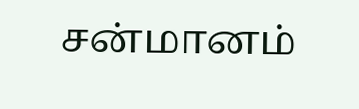சன்மானம்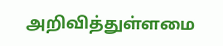அறிவித்துள்ளமை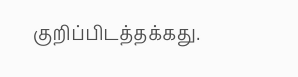குறிப்பிடத்தக்கது.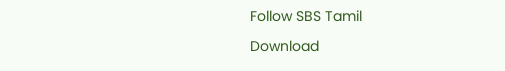Follow SBS Tamil

Download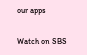our apps

Watch on SBS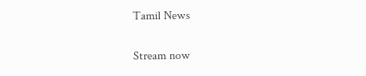Tamil News

Stream now